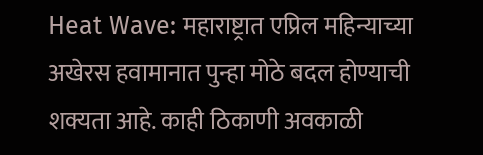Heat Wave: महाराष्ट्रात एप्रिल महिन्याच्या अखेरस हवामानात पुन्हा मोठे बदल होण्याची शक्यता आहे. काही ठिकाणी अवकाळी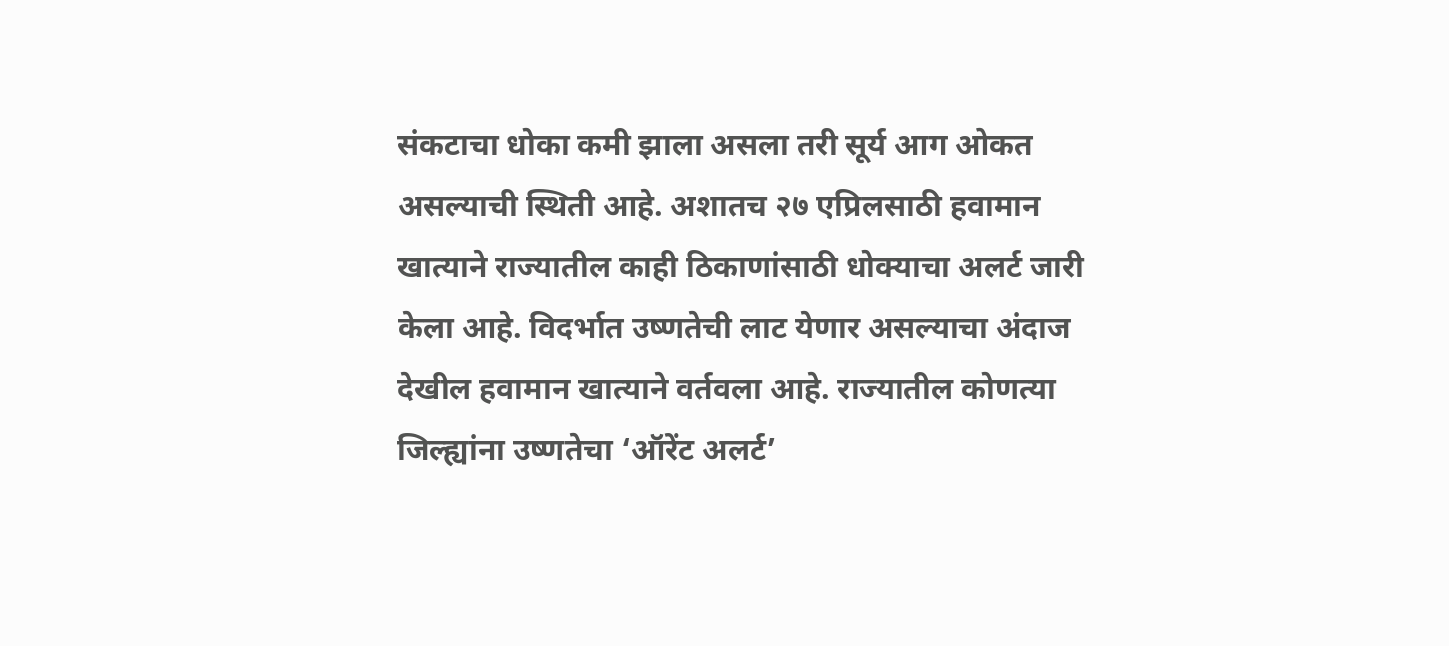संकटाचा धोका कमी झाला असला तरी सूर्य आग ओकत असल्याची स्थिती आहे. अशातच २७ एप्रिलसाठी हवामान खात्याने राज्यातील काही ठिकाणांसाठी धोक्याचा अलर्ट जारी केला आहे. विदर्भात उष्णतेची लाट येणार असल्याचा अंदाज देखील हवामान खात्याने वर्तवला आहे. राज्यातील कोणत्या जिल्ह्यांना उष्णतेचा ‘ऑरेंट अलर्ट’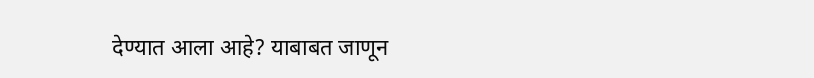देण्यात आला आहे? याबाबत जाणून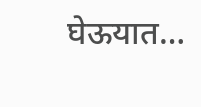घेऊयात…